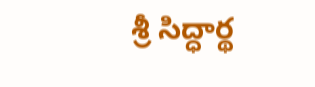శ్రీ సిద్ధార్థ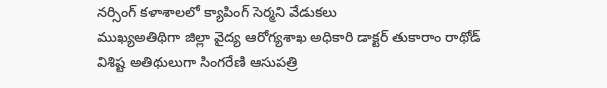నర్సింగ్ కళాశాలలో క్యాపింగ్ సెర్మని వేడుకలు
ముఖ్యఅతిథిగా జిల్లా వైద్య ఆరోగ్యశాఖ అధికారి డాక్టర్ తుకారాం రాథోడ్
విశిష్ట అతిథులుగా సింగరేణి ఆసుపత్రి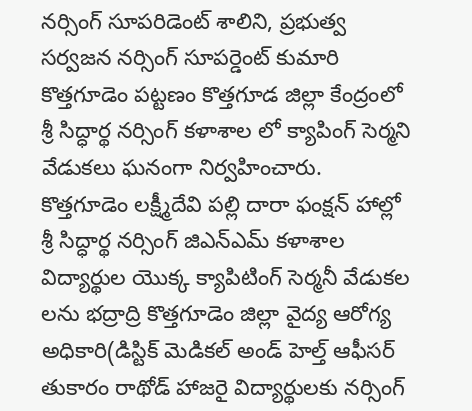నర్సింగ్ సూపరిడెంట్ శాలిని, ప్రభుత్వ సర్వజన నర్సింగ్ సూపర్డెంట్ కుమారి
కొత్తగూడెం పట్టణం కొత్తగూడ జిల్లా కేంద్రంలో శ్రీ సిద్ధార్థ నర్సింగ్ కళాశాల లో క్యాపింగ్ సెర్మని వేడుకలు ఘనంగా నిర్వహించారు. కొత్తగూడెం లక్ష్మీదేవి పల్లి దారా ఫంక్షన్ హాల్లో శ్రీ సిద్ధార్థ నర్సింగ్ జిఎన్ఎమ్ కళాశాల విద్యార్థుల యొక్క క్యాపిటింగ్ సెర్మనీ వేడుకల లను భద్రాద్రి కొత్తగూడెం జిల్లా వైద్య ఆరోగ్య అధికారి(డిస్టిక్ మెడికల్ అండ్ హెల్త్ ఆఫీసర్ తుకారం రాథోడ్ హాజరై విద్యార్థులకు నర్సింగ్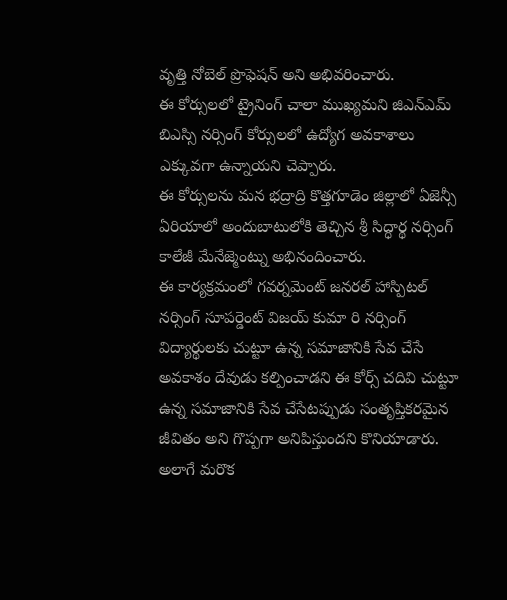వృత్తి నోబెల్ ప్రొఫెషన్ అని అభివరించారు.
ఈ కోర్సులలో ట్రైనింగ్ చాలా ముఖ్యమని జిఎన్ఎమ్ బిఎస్సి నర్సింగ్ కోర్సులలో ఉద్యోగ అవకాశాలు ఎక్కువగా ఉన్నాయని చెప్పారు.
ఈ కోర్సులను మన భద్రాద్రి కొత్తగూడెం జిల్లాలో ఏజెన్సీ ఏరియాలో అందుబాటులోకి తెచ్చిన శ్రీ సిద్ధార్థ నర్సింగ్ కాలేజీ మేనేజ్మెంట్ను అభినందించారు.
ఈ కార్యక్రమంలో గవర్నమెంట్ జనరల్ హాస్పిటల్ నర్సింగ్ సూపర్డెంట్ విజయ్ కుమా రి నర్సింగ్ విద్యార్థులకు చుట్టూ ఉన్న సమాజానికి సేవ చేసే అవకాశం దేవుడు కల్పించాడని ఈ కోర్స్ చదివి చుట్టూ ఉన్న సమాజానికి సేవ చేసేటప్పుడు సంతృప్తికరమైన జీవితం అని గొప్పగా అనిపిస్తుందని కొనియాడారు.
అలాగే మరొక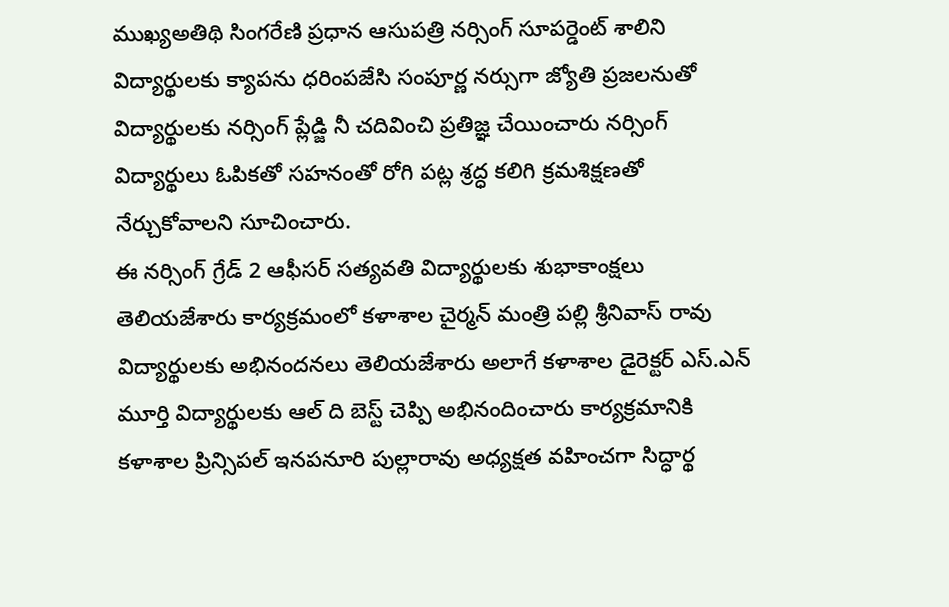ముఖ్యఅతిథి సింగరేణి ప్రధాన ఆసుపత్రి నర్సింగ్ సూపర్డెంట్ శాలిని విద్యార్థులకు క్యాపను ధరింపజేసి సంపూర్ణ నర్సుగా జ్యోతి ప్రజలనుతో విద్యార్థులకు నర్సింగ్ ప్లేడ్జి నీ చదివించి ప్రతిజ్ఞ చేయించారు నర్సింగ్ విద్యార్థులు ఓపికతో సహనంతో రోగి పట్ల శ్రద్ధ కలిగి క్రమశిక్షణతో నేర్చుకోవాలని సూచించారు.
ఈ నర్సింగ్ గ్రేడ్ 2 ఆఫీసర్ సత్యవతి విద్యార్థులకు శుభాకాంక్షలు తెలియజేశారు కార్యక్రమంలో కళాశాల చైర్మన్ మంత్రి పల్లి శ్రీనివాస్ రావు విద్యార్థులకు అభినందనలు తెలియజేశారు అలాగే కళాశాల డైరెక్టర్ ఎస్.ఎన్ మూర్తి విద్యార్థులకు ఆల్ ది బెస్ట్ చెప్పి అభినందించారు కార్యక్రమానికి కళాశాల ప్రిన్సిపల్ ఇనపనూరి పుల్లారావు అధ్యక్షత వహించగా సిద్ధార్థ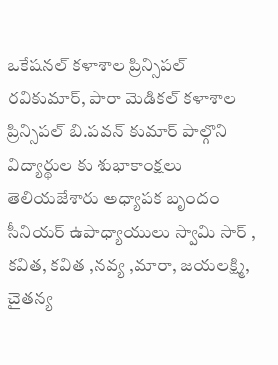ఒకేషనల్ కళాశాల ప్రిన్సిపల్ రవికుమార్, పారా మెడికల్ కళాశాల ప్రిన్సిపల్ బి.పవన్ కుమార్ పాల్గొని విద్యార్థుల కు శుభాకాంక్షలు తెలియజేశారు అధ్యాపక బృందం సీనియర్ ఉపాధ్యాయులు స్వామి సార్ , కవిత, కవిత ,నవ్య ,మారా, జయలక్ష్మి, చైతన్య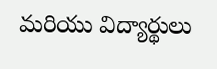మరియు విద్యార్థులు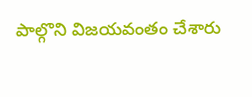పాల్గొని విజయవంతం చేశారు